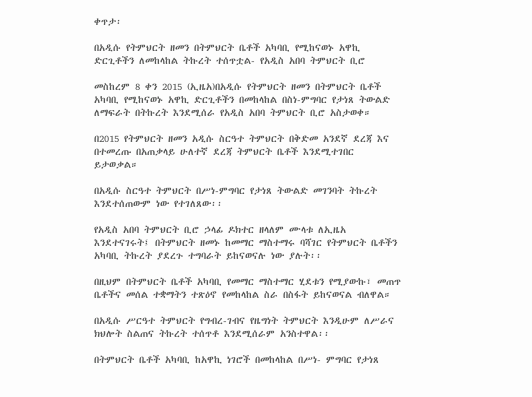ቀጥታ፡

በአዲሱ የትምህርት ዘመን በትምህርት ቤቶች አካባቢ የሚከናወኑ አዋኪ ድርጊቶችን ለመከላከል ትኩረት ተሰጥቷል- የአዲስ አበባ ትምህርት ቢሮ

መስከረም 8 ቀን 2015 (ኢዜአ)በአዲሱ የትምህርት ዘመን በትምህርት ቤቶች አካባቢ የሚከናወኑ አዋኪ ድርጊቶችን በመከላከል በስነ-ምግባር የታነጸ ትውልድ ለማፍራት በትኩረት እንደሚሰራ የአዲስ አበባ ትምህርት ቢሮ አስታወቀ።

በ2015 የትምህርት ዘመን አዲሱ ስርዓተ ትምህርት በቅድመ አንደኛ ደረጃ እና በተመረጡ በአጠቃላይ ሁለተኛ ደረጃ ትምህርት ቤቶች እንደሚተገበር ይታወቃል።

በአዲሱ ስርዓተ ትምህርት በሥነ-ምግባር የታነጸ ትውልድ መገንባት ትኩረት እንደተሰጠውም ነው የተገለጸው፡፡

የአዲስ አበባ ትምህርት ቢሮ ኃላፊ ዶክተር ዘላለም ሙላቱ ለኢዜአ እንደተናገሩት፤ በትምህርት ዘመኑ ከመማር ማስተማሩ ባሻገር የትምህርት ቤቶችን አካባቢ ትኩረት ያደረጉ ተግባራት ይከናወናሉ ነው ያሉት፡፡

በዚህም በትምህርት ቤቶች አካባቢ የመማር ማስተማር ሂደቱን የሚያውኩ፣ መጠጥ ቤቶችና መሰል ተቋማትን ተጽዕኖ የመከላከል ስራ በስፋት ይከናወናል ብለዋል።

በአዲሱ ሥርዓተ ትምህርት የግብረ-ገብና የዜግነት ትምህርት እንዲሁም ለሥራና ክህሎት ስልጠና ትኩረት ተሰጥቶ እንደሚሰራም አንስተዋል፡፡

በትምህርት ቤቶች አካባቢ ከአዋኪ ነገሮች በመከላከል በሥነ- ምግባር የታነጸ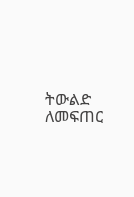ትውልድ ለመፍጠር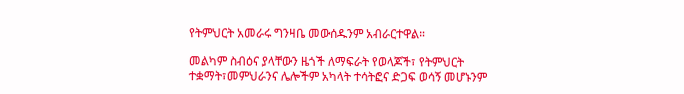የትምህርት አመራሩ ግንዛቤ መውሰዱንም አብራርተዋል።

መልካም ስብዕና ያላቸውን ዜጎች ለማፍራት የወላጆች፣ የትምህርት ተቋማት፣መምህራንና ሌሎችም አካላት ተሳትፎና ድጋፍ ወሳኝ መሆኑንም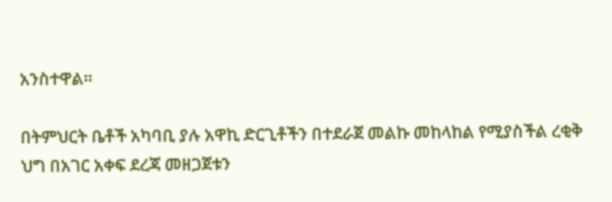አንስተዋል።

በትምህርት ቤቶች አካባቢ ያሉ አዋኪ ድርጊቶችን በተደራጀ መልኩ መከላከል የሚያስችል ረቂቅ ህግ በአገር አቀፍ ደረጃ መዘጋጀቱን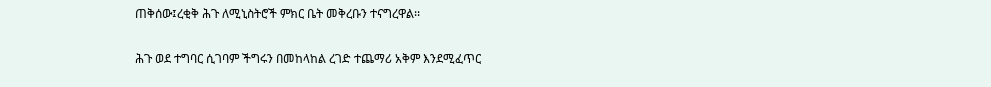ጠቅሰው፤ረቂቅ ሕጉ ለሚኒስትሮች ምክር ቤት መቅረቡን ተናግረዋል፡፡

ሕጉ ወደ ተግባር ሲገባም ችግሩን በመከላከል ረገድ ተጨማሪ አቅም እንደሚፈጥር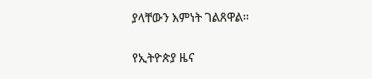ያላቸውን እምነት ገልጸዋል፡፡

የኢትዮጵያ ዜና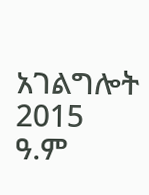አገልግሎት
2015
ዓ.ም